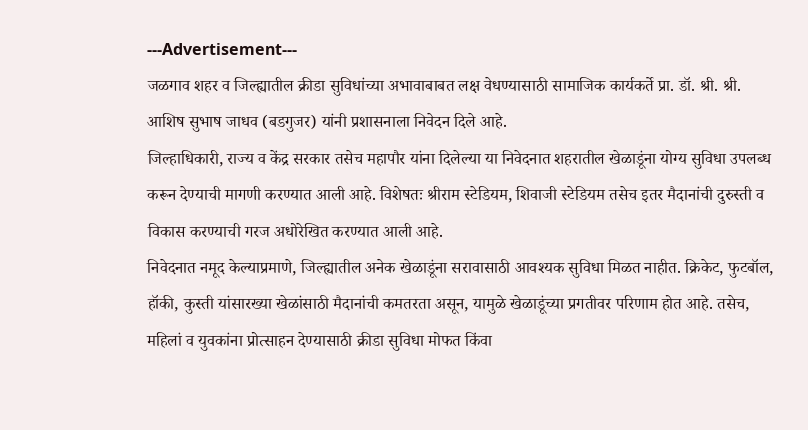---Advertisement---
जळगाव शहर व जिल्ह्यातील क्रीडा सुविधांच्या अभावाबाबत लक्ष वेधण्यासाठी सामाजिक कार्यकर्ते प्रा. डॉ. श्री. श्री. आशिष सुभाष जाधव (बडगुजर) यांनी प्रशासनाला निवेदन दिले आहे.
जिल्हाधिकारी, राज्य व केंद्र सरकार तसेच महापौर यांना दिलेल्या या निवेदनात शहरातील खेळाडूंना योग्य सुविधा उपलब्ध करून देण्याची मागणी करण्यात आली आहे. विशेषतः श्रीराम स्टेडियम, शिवाजी स्टेडियम तसेच इतर मैदानांची दुरुस्ती व विकास करण्याची गरज अधोरेखित करण्यात आली आहे.
निवेदनात नमूद केल्याप्रमाणे, जिल्ह्यातील अनेक खेळाडूंना सरावासाठी आवश्यक सुविधा मिळत नाहीत. क्रिकेट, फुटबॉल, हॉकी, कुस्ती यांसारख्या खेळांसाठी मैदानांची कमतरता असून, यामुळे खेळाडूंच्या प्रगतीवर परिणाम होत आहे. तसेच, महिलां व युवकांना प्रोत्साहन देण्यासाठी क्रीडा सुविधा मोफत किंवा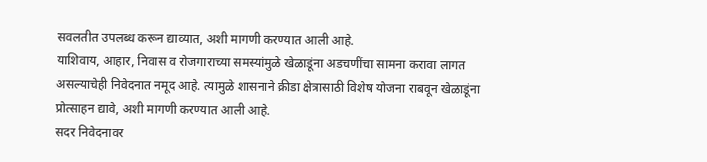सवलतीत उपलब्ध करून द्याव्यात, अशी मागणी करण्यात आली आहे.
याशिवाय, आहार, निवास व रोजगाराच्या समस्यांमुळे खेळाडूंना अडचणींचा सामना करावा लागत असल्याचेही निवेदनात नमूद आहे. त्यामुळे शासनाने क्रीडा क्षेत्रासाठी विशेष योजना राबवून खेळाडूंना प्रोत्साहन द्यावे, अशी मागणी करण्यात आली आहे.
सदर निवेदनावर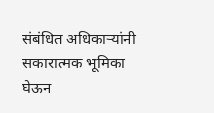संबंधित अधिकाऱ्यांनी सकारात्मक भूमिका घेऊन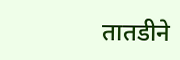तातडीने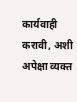कार्यवाही करावी, अशी अपेक्षा व्यक्त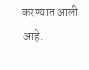करण्यात आली आहे.